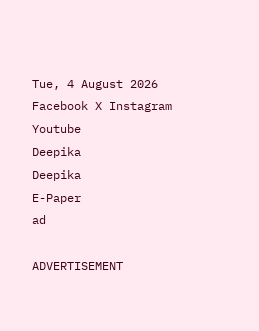Tue, 4 August 2026
Facebook X Instagram Youtube
Deepika
Deepika
E-Paper
ad

ADVERTISEMENT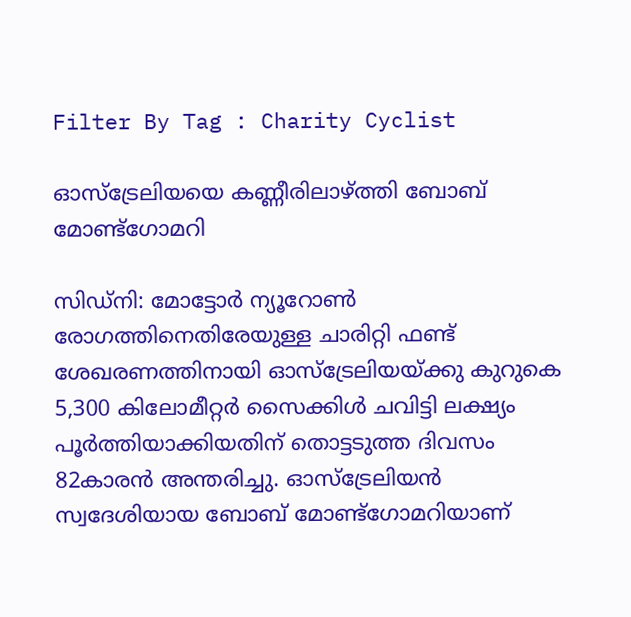Filter By Tag : Charity Cyclist

ഓസ്‌ട്രേലിയയെ കണ്ണീരിലാഴ്ത്തി ബോബ് മോണ്ട്ഗോമറി

സിഡ്നി: മോട്ടോർ ന്യൂറോൺ രോഗത്തിനെതിരേയുള്ള ചാരിറ്റി ഫണ്ട് ശേഖരണത്തിനായി ഓസ്‌ട്രേലിയയ്ക്കു കുറുകെ 5,300 കിലോമീറ്റർ സൈക്കിൾ ചവിട്ടി ലക്ഷ്യം പൂർത്തിയാക്കിയതിന് തൊട്ടടുത്ത ദിവസം 82കാരൻ അന്തരിച്ചു. ഓസ്ട്രേലിയൻ സ്വദേശിയായ ബോബ് മോണ്ട്ഗോമറിയാണ്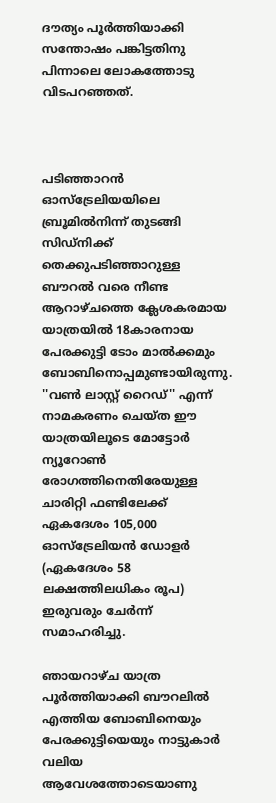ദൗത്യം പൂർത്തിയാക്കി സന്തോഷം പങ്കിട്ടതിനു പിന്നാലെ ലോകത്തോടു വിടപറഞ്ഞത്.



പടിഞ്ഞാറൻ ഓസ്‌ട്രേലിയയിലെ ബ്രൂമിൽനിന്ന് തുടങ്ങി സിഡ്‌നിക്ക് തെക്കുപടിഞ്ഞാറുള്ള ബൗറൽ വരെ നീണ്ട ആറാഴ്ചത്തെ ക്ലേശകരമായ യാത്രയിൽ 18കാരനായ പേരക്കുട്ടി ടോം മാൽക്കമും ബോബിനൊപ്പമുണ്ടായിരുന്നു. ''വൺ ലാസ്റ്റ് റൈഡ്'' എന്ന് നാമകരണം ചെയ്ത ഈ യാത്രയിലൂടെ മോട്ടോർ ന്യൂറോൺ രോഗത്തിനെതിരേയുള്ള ചാരിറ്റി ഫണ്ടിലേക്ക് ഏകദേശം 105,000 ഓസ്ട്രേലിയൻ ഡോളർ (ഏകദേശം 58 ലക്ഷത്തിലധികം രൂപ) ഇരുവരും ചേർന്ന് സമാഹരിച്ചു.

ഞായറാഴ്ച യാത്ര പൂർത്തിയാക്കി ബൗറലിൽ എത്തിയ ബോബിനെയും പേരക്കുട്ടിയെയും നാട്ടുകാർ വലിയ ആവേശത്തോടെയാണു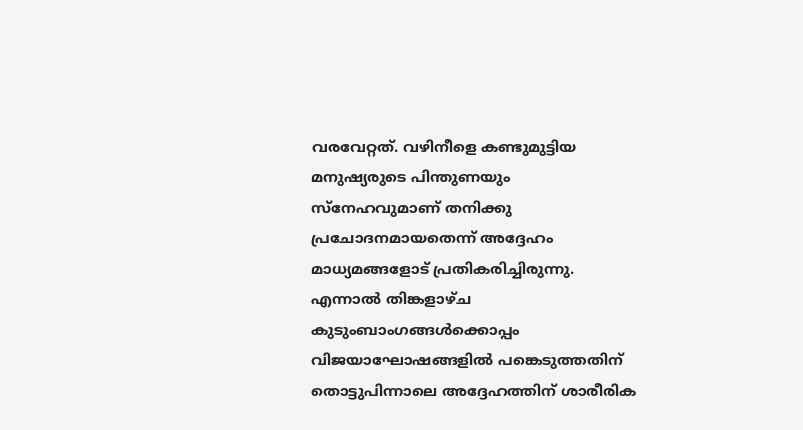വരവേറ്റത്. വഴിനീളെ കണ്ടുമുട്ടിയ മനുഷ്യരുടെ പിന്തുണയും സ്നേഹവുമാണ് തനിക്കു പ്രചോദനമായതെന്ന് അദ്ദേഹം മാധ്യമങ്ങളോട് പ്രതികരിച്ചിരുന്നു. എന്നാൽ തിങ്കളാഴ്ച കുടുംബാംഗങ്ങൾക്കൊപ്പം വിജയാഘോഷങ്ങളിൽ പങ്കെടുത്തതിന് തൊട്ടുപിന്നാലെ അദ്ദേഹത്തിന് ശാരീരിക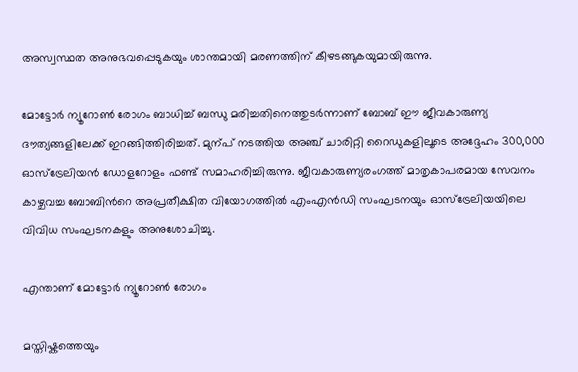അസ്വസ്ഥത അനുഭവപ്പെടുകയും ശാന്തമായി മരണത്തിന് കീഴടങ്ങുകയുമായിരുന്നു.

മോട്ടോർ ന്യൂറോൺ രോഗം ബാധിച്ച് ബന്ധു മരിച്ചതിനെത്തുടർന്നാണ് ബോബ് ഈ ജീവകാരുണ്യ ദൗത്യങ്ങളിലേക്ക് ഇറങ്ങിത്തിരിച്ചത്. മുന്പ് നടത്തിയ അഞ്ച് ചാരിറ്റി റൈഡുകളിലൂടെ അദ്ദേഹം 300,000 ഓസ്ട്രേലിയൻ ഡോളറോളം ഫണ്ട് സമാഹരിച്ചിരുന്നു. ജീവകാരുണ്യരംഗത്ത് മാതൃകാപരമായ സേവനം കാഴ്ചവച്ച ബോബിന്‍റെ അപ്രതീക്ഷിത വിയോഗത്തിൽ എംഎൻഡി സംഘടനയും ഓസ്ട്രേലിയയിലെ വിവിധ സംഘടനകളും അനുശോചിച്ചു.

എന്താണ് മോട്ടോർ ന്യൂറോൺ രോഗം

മസ്തിഷ്കത്തെയും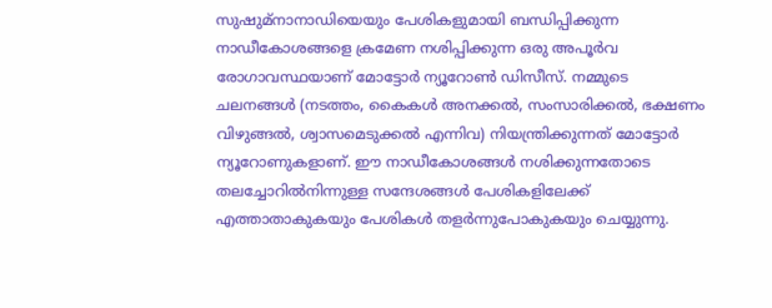സുഷുമ്നാനാഡിയെയും പേശികളുമായി ബന്ധിപ്പിക്കുന്ന നാഡീകോശങ്ങളെ ക്രമേണ നശിപ്പിക്കുന്ന ഒരു അപൂർവ രോഗാവസ്ഥയാണ് മോട്ടോർ ന്യൂറോൺ ഡിസീസ്. നമ്മുടെ ചലനങ്ങൾ (നടത്തം, കൈകൾ അനക്കൽ, സംസാരിക്കൽ, ഭക്ഷണം വിഴുങ്ങൽ, ശ്വാസമെടുക്കൽ എന്നിവ) നിയന്ത്രിക്കുന്നത് മോട്ടോർ ന്യൂറോണുകളാണ്. ഈ നാഡീകോശങ്ങൾ നശിക്കുന്നതോടെ തലച്ചോറിൽനിന്നുള്ള സന്ദേശങ്ങൾ പേശികളിലേക്ക് എത്താതാകുകയും പേശികൾ തളർന്നുപോകുകയും ചെയ്യുന്നു.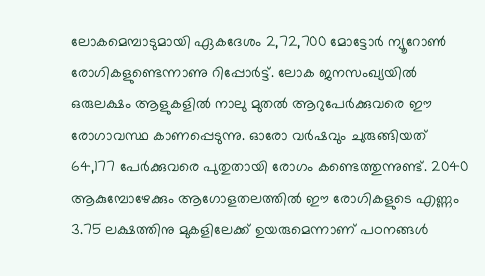ലോകമെമ്പാടുമായി ഏകദേശം 2,72,700 മോട്ടോർ ന്യൂറോൺ രോഗികളുണ്ടെന്നാണു റിപ്പോർട്ട്. ലോക ജനസംഖ്യയിൽ ഒരുലക്ഷം ആളുകളിൽ നാലു മുതൽ ആറുപേർക്കുവരെ ഈ രോഗാവസ്ഥ കാണപ്പെടുന്നു. ഓരോ വർഷവും ചുരുങ്ങിയത് 64,177 പേർക്കുവരെ പുതുതായി രോഗം കണ്ടെത്തുന്നുണ്ട്. 2040 ആകുമ്പോഴേക്കും ആഗോളതലത്തിൽ ഈ രോഗികളുടെ എണ്ണം 3.75 ലക്ഷത്തിനു മുകളിലേക്ക് ഉയരുമെന്നാണ് പഠനങ്ങൾ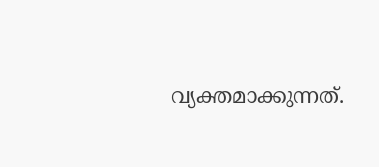വ്യക്തമാക്കുന്നത്.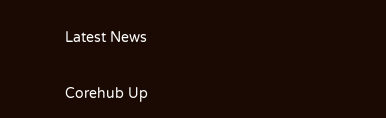Latest News

Corehub Up